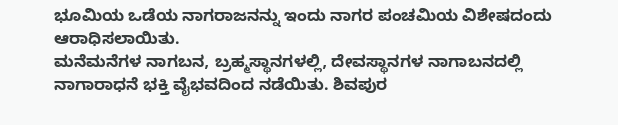ಭೂಮಿಯ ಒಡೆಯ ನಾಗರಾಜನನ್ನು ಇಂದು ನಾಗರ ಪಂಚಮಿಯ ವಿಶೇಷದಂದು ಆರಾಧಿಸಲಾಯಿತು.
ಮನೆಮನೆಗಳ ನಾಗಬನ, ಬ್ರಹ್ಮಸ್ಥಾನಗಳಲ್ಲಿ, ದೇವಸ್ಥಾನಗಳ ನಾಗಾಬನದಲ್ಲಿ ನಾಗಾರಾಧನೆ ಭಕ್ತಿ ವೈಭವದಿಂದ ನಡೆಯಿತು. ಶಿವಪುರ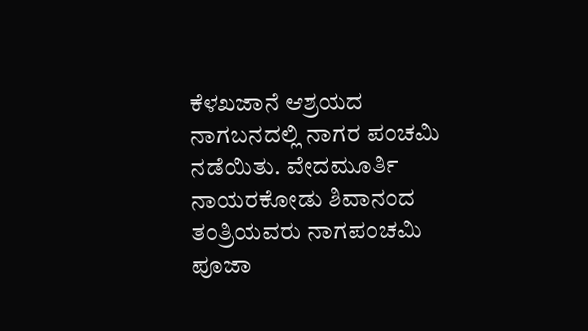ಕೆಳಖಜಾನೆ ಆಶ್ರಯದ ನಾಗಬನದಲ್ಲಿ ನಾಗರ ಪಂಚಮಿ ನಡೆಯಿತು. ವೇದಮೂರ್ತಿ ನಾಯರಕೋಡು ಶಿವಾನಂದ ತಂತ್ರಿಯವರು ನಾಗಪಂಚಮಿ ಪೂಜಾ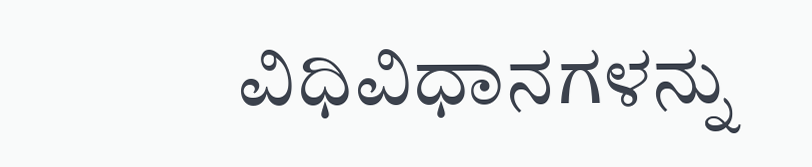ವಿಧಿವಿಧಾನಗಳನ್ನು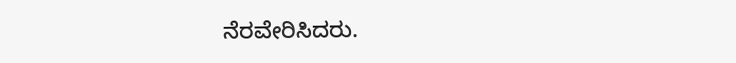ನೆರವೇರಿಸಿದರು.